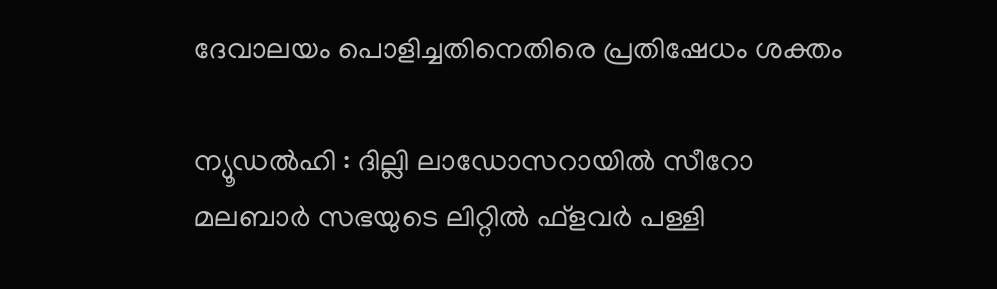ദേവാലയം പൊളിച്ചതിനെതിരെ പ്രതിഷേധം ശക്തം

ന്യൂഡൽഹി : ദില്ലി ലാഡോസറായില്‍ സീറോ മലബാര്‍ സഭയുടെ ലിറ്റില്‍ ഫ്‌ളവര്‍ പള്ളി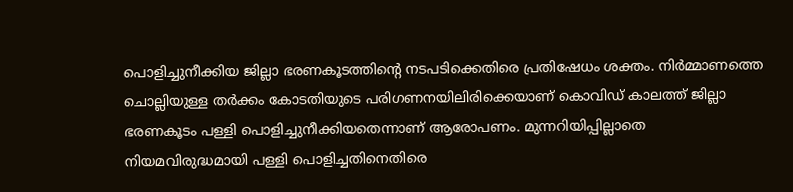പൊളിച്ചുനീക്കിയ ജില്ലാ ഭരണകൂടത്തിന്റെ നടപടിക്കെതിരെ പ്രതിഷേധം ശക്തം. നിര്‍മ്മാണത്തെ ചൊല്ലിയുള്ള തര്‍ക്കം കോടതിയുടെ പരിഗണനയിലിരിക്കെയാണ് കൊവിഡ് കാലത്ത് ജില്ലാ ഭരണകൂടം പള്ളി പൊളിച്ചുനീക്കിയതെന്നാണ് ആരോപണം. മുന്നറിയിപ്പില്ലാതെ നിയമവിരുദ്ധമായി പള്ളി പൊളിച്ചതിനെതിരെ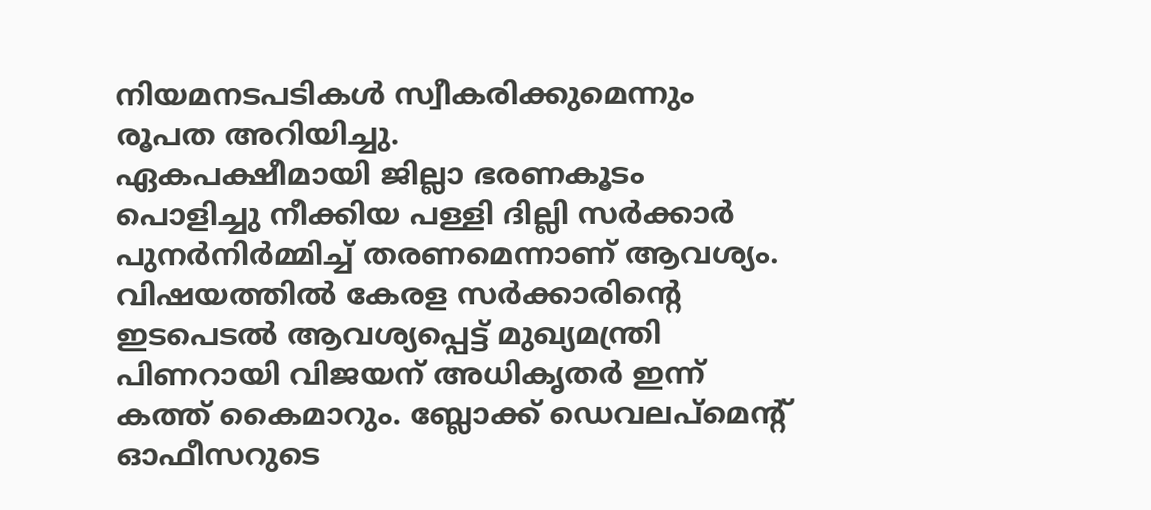നിയമനടപടികള്‍ സ്വീകരിക്കുമെന്നും രൂപത അറിയിച്ചു.
ഏകപക്ഷീമായി ജില്ലാ ഭരണകൂടം പൊളിച്ചു നീക്കിയ പള്ളി ദില്ലി സര്‍ക്കാര്‍ പുനര്‍നിര്‍മ്മിച്ച്‌ തരണമെന്നാണ് ആവശ്യം.
വിഷയത്തില്‍ കേരള സര്‍ക്കാരിന്റെ ഇടപെടല്‍ ആവശ്യപ്പെട്ട് മുഖ്യമന്ത്രി പിണറായി വിജയന് അധികൃതര്‍ ഇന്ന് കത്ത് കൈമാറും. ബ്ലോക്ക് ഡെവലപ്‌മെന്റ് ഓഫീസറുടെ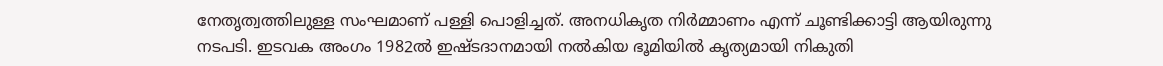നേതൃത്വത്തിലുള്ള സംഘമാണ് പള്ളി പൊളിച്ചത്. അനധികൃത നിര്‍മ്മാണം എന്ന് ചൂണ്ടിക്കാട്ടി ആയിരുന്നു നടപടി. ഇടവക അംഗം 1982ല്‍ ഇഷ്ടദാനമായി നല്‍കിയ ഭൂമിയില്‍ കൃത്യമായി നികുതി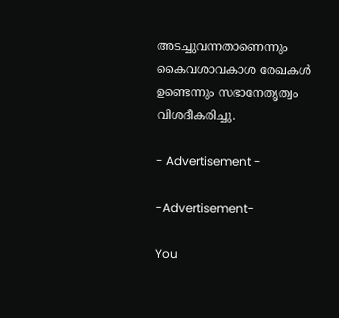അടച്ചുവന്നതാണെന്നും കൈവശാവകാശ രേഖകള്‍ ഉണ്ടെന്നും സഭാനേതൃത്വം വിശദീകരിച്ചു.

- Advertisement -

-Advertisement-

You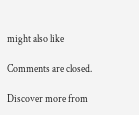might also like

Comments are closed.

Discover more from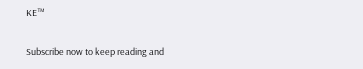KE™

Subscribe now to keep reading and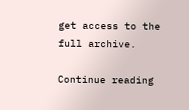get access to the full archive.

Continue reading